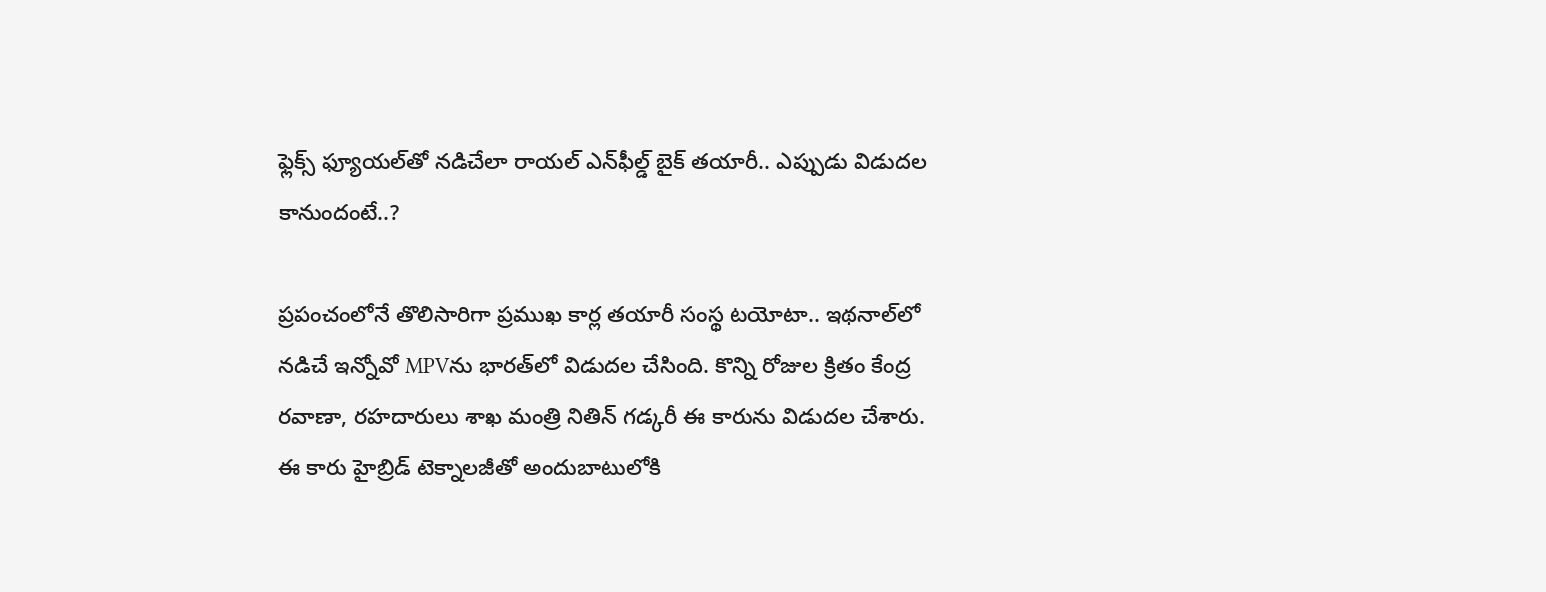ఫ్లెక్స్ ఫ్యూయల్‌తో నడిచేలా రాయల్‌ ఎన్‌ఫీల్డ్‌ బైక్‌ తయారీ.. ఎప్పుడు విడుదల కానుందంటే..?

ప్రపంచంలోనే తొలిసారిగా ప్రముఖ కార్ల తయారీ సంస్థ టయోటా.. ఇథనాల్‌లో నడిచే ఇన్నోవో MPVను భారత్‌లో విడుదల చేసింది. కొన్ని రోజుల క్రితం కేంద్ర రవాణా, రహదారులు శాఖ మంత్రి నితిన్‌ గడ్కరీ ఈ కారును విడుదల చేశారు. ఈ కారు హైబ్రిడ్‌ టెక్నాలజీతో అందుబాటులోకి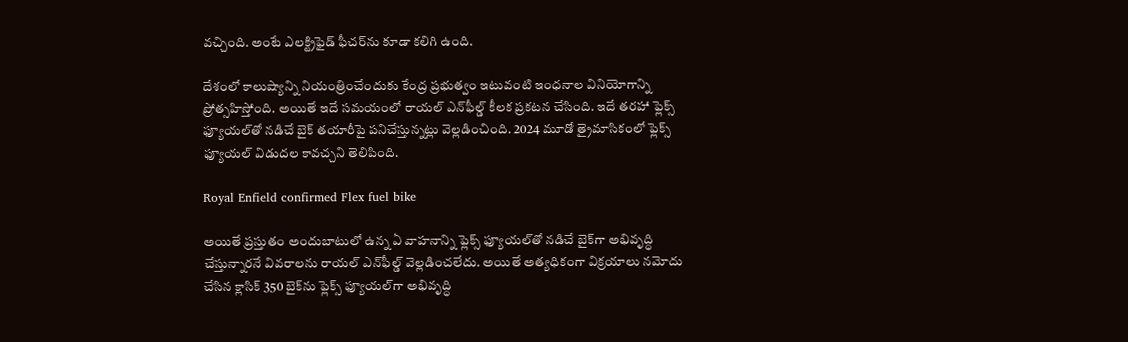వచ్చింది. అంటే ఎలక్ట్రిఫైడ్ ఫీచర్‌ను కూడా కలిగి ఉంది.

దేశంలో కాలుష్యాన్ని నియంత్రించేందుకు కేంద్ర ప్రభుత్వం ఇటువంటి ఇంధనాల వినియోగాన్ని ప్రోత్సహిస్తోంది. అయితే ఇదే సమయంలో రాయల్‌ ఎన్‌ఫీల్డ్‌ కీలక ప్రకటన చేసింది. ఇదే తరహా ఫ్లెక్స్‌ ఫ్యూయల్‌తో నడిచే బైక్‌ తయారీపై పనిచేస్తున్నట్లు వెల్లడించింది. 2024 మూడో త్రైమాసికంలో ఫ్లెక్స్‌ ఫ్యూయల్‌ విడుదల కావచ్చని తెలిపింది.

Royal Enfield confirmed Flex fuel bike

అయితే ప్రస్తుతం అందుబాటులో ఉన్న ఏ వాహనాన్ని ఫ్లెక్స్‌ ఫ్యూయల్‌తో నడిచే బైక్‌గా అభివృద్ధి చేస్తున్నారనే వివరాలను రాయల్‌ ఎన్‌ఫీల్డ్‌ వెల్లడించలేదు. అయితే అత్యధికంగా విక్రయాలు నమోదు చేసిన క్లాసిక్‌ 350 బైక్‌ను ఫ్లెక్స్‌ ఫ్యూయల్‌గా అభివృద్ధి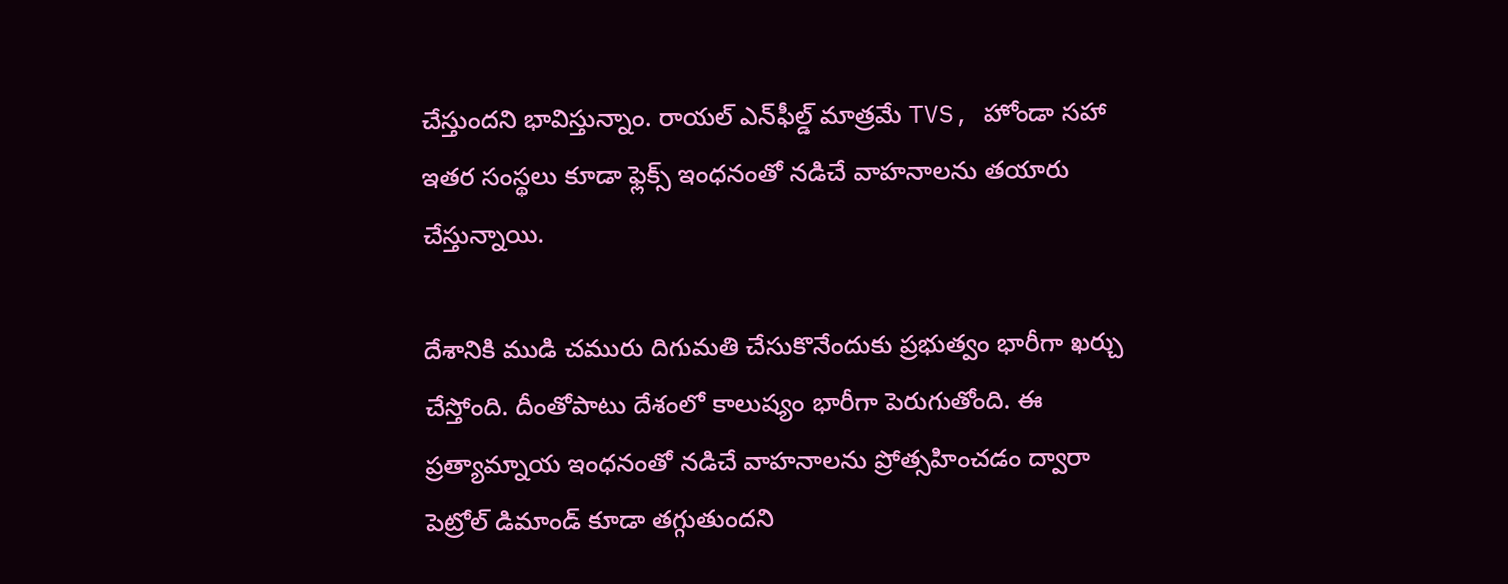చేస్తుందని భావిస్తున్నాం. రాయల్‌ ఎన్‌ఫీల్డ్‌ మాత్రమే TVS, హోండా సహా ఇతర సంస్థలు కూడా ఫ్లెక్స్‌ ఇంధనంతో నడిచే వాహనాలను తయారు చేస్తున్నాయి.

దేశానికి ముడి చమురు దిగుమతి చేసుకొనేందుకు ప్రభుత్వం భారీగా ఖర్చు చేస్తోంది. దీంతోపాటు దేశంలో కాలుష్యం భారీగా పెరుగుతోంది. ఈ ప్రత్యామ్నాయ ఇంధనంతో నడిచే వాహనాలను ప్రోత్సహించడం ద్వారా పెట్రోల్‌ డిమాండ్‌ కూడా తగ్గుతుందని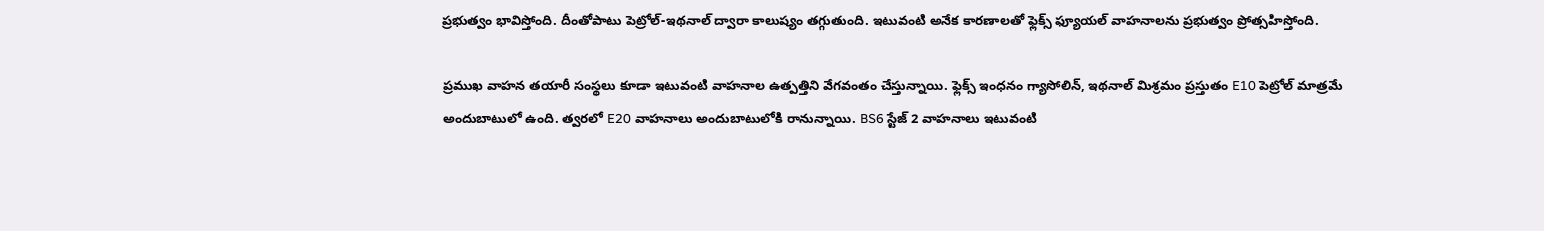ప్రభుత్వం భావిస్తోంది. దీంతోపాటు పెట్రోల్‌-ఇథనాల్‌ ద్వారా కాలుష్యం తగ్గుతుంది. ఇటువంటి అనేక కారణాలతో ఫ్లెక్స్‌ ఫ్యూయల్‌ వాహనాలను ప్రభుత్వం ప్రోత్సహిస్తోంది.

ప్రముఖ వాహన తయారీ సంస్థలు కూడా ఇటువంటి వాహనాల ఉత్పత్తిని వేగవంతం చేస్తున్నాయి. ఫ్లెక్స్ ఇంధనం గ్యాసోలిన్‌, ఇథనాల్‌ మిశ్రమం ప్రస్తుతం E10 పెట్రోల్‌ మాత్రమే అందుబాటులో ఉంది. త్వరలో E20 వాహనాలు అందుబాటులోకి రానున్నాయి. BS6 స్టేజ్ 2 వాహనాలు ఇటువంటి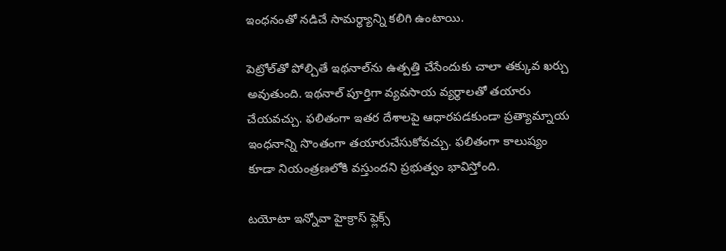ఇంధనంతో నడిచే సామర్థ్యాన్ని కలిగి ఉంటాయి.

పెట్రోల్‌తో పోల్చితే ఇథనాల్‌ను ఉత్పత్తి చేసేందుకు చాలా తక్కువ ఖర్చు అవుతుంది. ఇథనాల్‌ పూర్తిగా వ్యవసాయ వ్యర్థాలతో తయారు చేయవచ్చు. ఫలితంగా ఇతర దేశాలపై ఆధారపడకుండా ప్రత్యామ్నాయ ఇంధనాన్ని సొంతంగా తయారుచేసుకోవచ్చు. ఫలితంగా కాలుష్యం కూడా నియంత్రణలోకి వస్తుందని ప్రభుత్వం భావిస్తోంది.

టయోటా ఇన్నోవా హైక్రాస్‌ ఫ్లెక్స్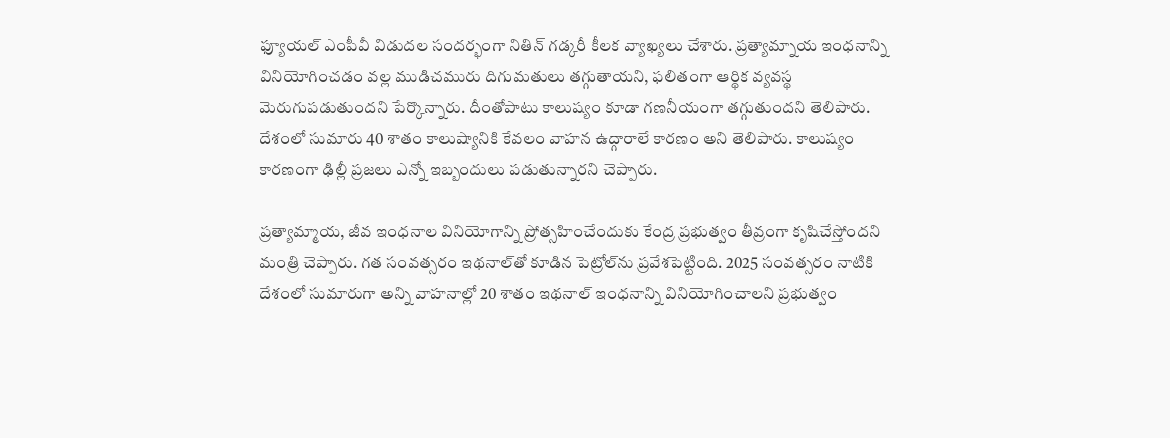ఫ్యూయల్‌ ఎంపీవీ విడుదల సందర్భంగా నితిన్‌ గడ్కరీ కీలక వ్యాఖ్యలు చేశారు. ప్రత్యామ్నాయ ఇంధనాన్ని వినియోగించడం వల్ల ముడిచమురు దిగుమతులు తగ్గుతాయని, ఫలితంగా ఆర్థిక వ్యవస్థ మెరుగుపడుతుందని పేర్కొన్నారు. దీంతోపాటు కాలుష్యం కూడా గణనీయంగా తగ్గుతుందని తెలిపారు. దేశంలో సుమారు 40 శాతం కాలుష్యానికి కేవలం వాహన ఉద్గారాలే కారణం అని తెలిపారు. కాలుష్యం కారణంగా ఢిల్లీ ప్రజలు ఎన్నో ఇబ్బందులు పడుతున్నారని చెప్పారు.

ప్రత్యామ్మాయ, జీవ ఇంధనాల వినియోగాన్ని ప్రోత్సహించేందుకు కేంద్ర ప్రభుత్వం తీవ్రంగా కృషిచేస్తోందని మంత్రి చెప్పారు. గత సంవత్సరం ఇథనాల్‌తో కూడిన పెట్రోల్‌ను ప్రవేశపెట్టింది. 2025 సంవత్సరం నాటికి దేశంలో సుమారుగా అన్ని వాహనాల్లో 20 శాతం ఇథనాల్‌ ఇంధనా‌న్ని వినియోగించాలని ప్రభుత్వం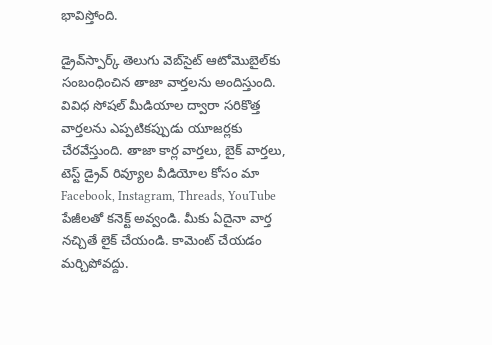భావిస్తోంది.

డ్రైవ్‌స్పార్క్ తెలుగు వెబ్‌సైట్ ఆటోమొబైల్‌కు సంబంధించిన తాజా వార్తలను అందిస్తుంది. వివిధ సోషల్ మీడియాల ద్వారా సరికొత్త వార్తలను ఎప్పటికప్పుడు యూజర్లకు చేరవేస్తుంది. తాజా కార్ల వార్తలు, బైక్ వార్తలు, టెస్ట్ డ్రైవ్ రివ్యూల వీడియోల కోసం మా Facebook, Instagram, Threads, YouTube పేజీలతో కనెక్ట్ అవ్వండి. మీకు ఏదైనా వార్త నచ్చితే లైక్ చేయండి. కామెంట్ చేయడం మర్చిపోవద్దు.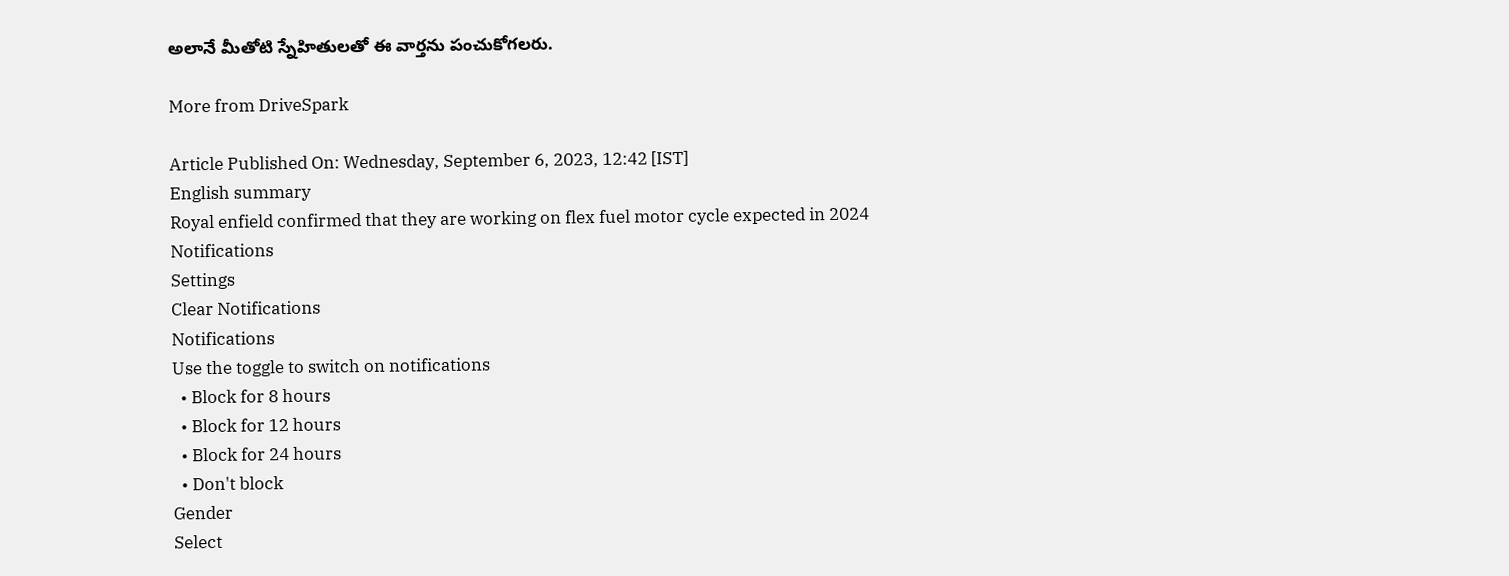అలానే మీతోటి స్నేహితులతో ఈ వార్తను పంచుకోగలరు.

More from DriveSpark

Article Published On: Wednesday, September 6, 2023, 12:42 [IST]
English summary
Royal enfield confirmed that they are working on flex fuel motor cycle expected in 2024
Notifications
Settings
Clear Notifications
Notifications
Use the toggle to switch on notifications
  • Block for 8 hours
  • Block for 12 hours
  • Block for 24 hours
  • Don't block
Gender
Select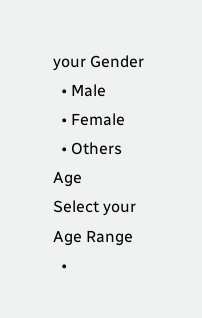your Gender
  • Male
  • Female
  • Others
Age
Select your Age Range
  •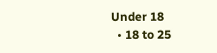Under 18
  • 18 to 25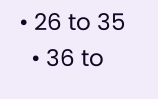• 26 to 35
  • 36 to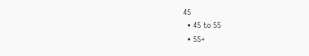45
  • 45 to 55
  • 55+